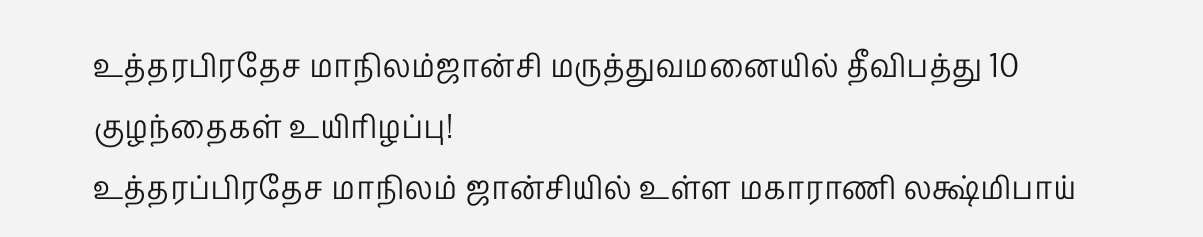உத்தரபிரதேச மாநிலம்ஜான்சி மருத்துவமனையில் தீவிபத்து 10 குழந்தைகள் உயிரிழப்பு!
உத்தரப்பிரதேச மாநிலம் ஜான்சியில் உள்ள மகாராணி லக்ஷ்மிபாய்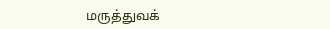மருத்துவக்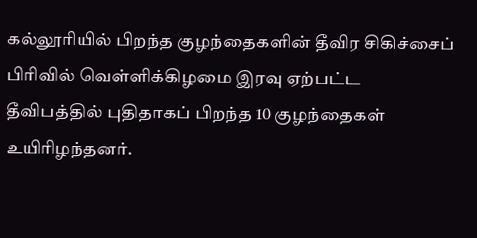கல்லூரியில் பிறந்த குழந்தைகளின் தீவிர சிகிச்சைப் பிரிவில் வெள்ளிக்கிழமை இரவு ஏற்பட்ட தீவிபத்தில் புதிதாகப் பிறந்த 10 குழந்தைகள் உயிரிழந்தனர்.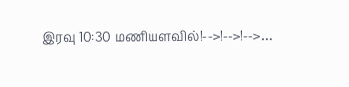இரவு 10:30 மணியளவில்!-->!-->!-->…